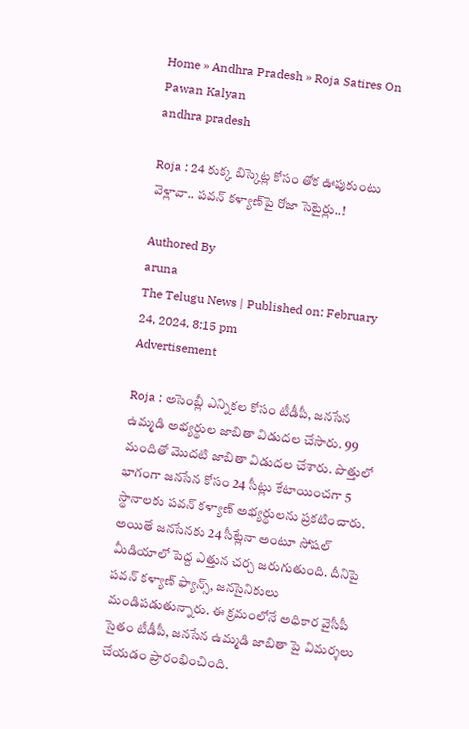Home » Andhra Pradesh » Roja Satires On Pawan Kalyan
andhra pradesh

Roja : 24 కుక్క బిస్కెట్ల కోసం తోక ఊపుకుంటు వెళ్లావా.. ప‌వ‌న్ క‌ళ్యాణ్‌పై రోజా సెటైర్లు..!

Authored By
aruna
The Telugu News | Published on: February 24, 2024, 8:15 pm
Advertisement

Roja : అసెంబ్లీ ఎన్నికల కోసం టీడీపీ, జనసేన ఉమ్మడి అభ్యర్థుల జాబితా విడుదల చేసారు. 99 మందితో మొదటి జాబితా విడుదల చేశారు. పొత్తులో భాగంగా జనసేన కోసం 24 సీట్లు కేటాయించగా 5 స్థానాలకు పవన్ కళ్యాణ్ అభ్యర్థులను ప్రకటించారు. అయితే జనసేనకు 24 సీట్లేనా అంటూ సోషల్ మీడియాలో పెద్ద ఎత్తున చర్చ జరుగుతుంది. దీనిపై పవన్ కళ్యాణ్ ఫ్యాన్స్, జనసైనికులు మండిపడుతున్నారు. ఈ క్రమంలోనే అధికార వైసీపీ సైతం టీడీపీ, జనసేన ఉమ్మడి జాబితా పై విమర్శలు చేయడం ప్రారంభించింది.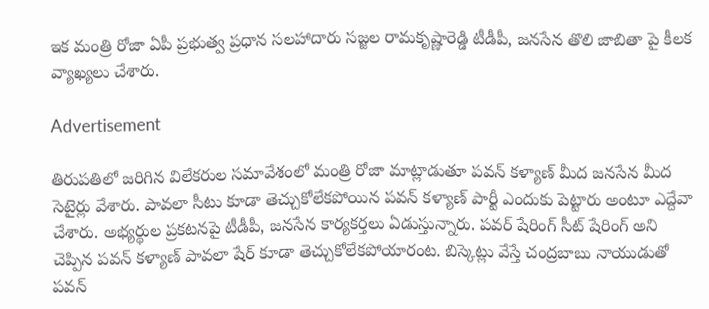ఇక మంత్రి రోజా ఏపీ ప్రభుత్వ ప్రధాన సలహాదారు సజ్జల రామకృష్ణారెడ్డి టీడీపీ, జనసేన తొలి జాబితా పై కీలక వ్యాఖ్యలు చేశారు.

Advertisement

తిరుపతిలో జరిగిన విలేకరుల సమావేశంలో మంత్రి రోజా మాట్లాడుతూ పవన్ కళ్యాణ్ మీద జనసేన మీద సెటైర్లు వేశారు. పావలా సీటు కూడా తెచ్చుకోలేకపోయిన పవన్ కళ్యాణ్ పార్టీ ఎందుకు పెట్టారు అంటూ ఎద్దేవా చేశారు. అభ్యర్థుల ప్రకటనపై టీడీపీ, జనసేన కార్యకర్తలు ఏడుస్తున్నారు. పవర్ షేరింగ్ సీట్ షేరింగ్ అని చెప్పిన పవన్ కళ్యాణ్ పావలా షేర్ కూడా తెచ్చుకోలేకపోయారంట. బిస్కెట్లు వేస్తే చంద్రబాబు నాయుడుతో పవన్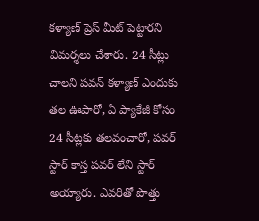కళ్యాణ్ ప్రెస్ మీట్ పెట్టారని విమర్శలు చేశారు. 24 సీట్లు చాలని పవన్ కళ్యాణ్ ఎందుకు తల ఊపారో, ఏ ప్యాకేజీ కోసం 24 సీట్లకు తలవంచారో, పవర్ స్టార్ కాస్త పవర్ లేని స్టార్ అయ్యారు. ఎవరితో పొత్తు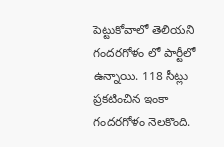పెట్టుకోవాలో తెలియని గందరగోళం లో పార్టీలో ఉన్నాయి. 118 సీట్లు ప్రకటించిన ఇంకా గందరగోళం నెలకొంది.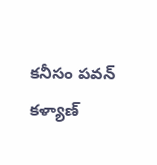కనీసం పవన్ కళ్యాణ్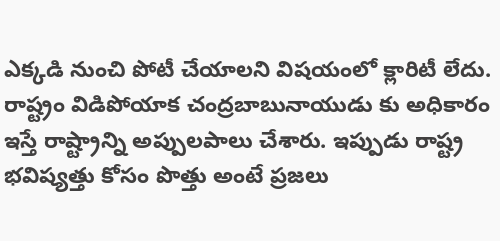ఎక్కడి నుంచి పోటీ చేయాలని విషయంలో క్లారిటీ లేదు. రాష్ట్రం విడిపోయాక చంద్రబాబునాయుడు కు అధికారం ఇస్తే రాష్ట్రాన్ని అప్పులపాలు చేశారు. ఇప్పుడు రాష్ట్ర భవిష్యత్తు కోసం పొత్తు అంటే ప్రజలు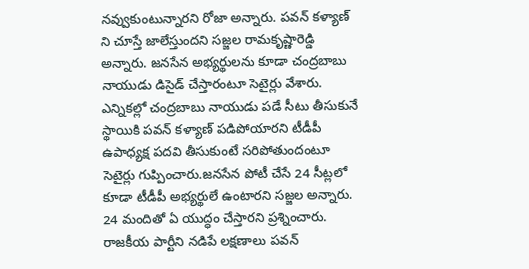నవ్వుకుంటున్నారని రోజా అన్నారు. పవన్ కళ్యాణ్ ని చూస్తే జాలేస్తుందని సజ్జల రామకృష్ణారెడ్డి అన్నారు. జనసేన అభ్యర్థులను కూడా చంద్రబాబు నాయుడు డిసైడ్ చేస్తారంటూ సెటైర్లు వేశారు. ఎన్నికల్లో చంద్రబాబు నాయుడు పడే సీటు తీసుకునే స్థాయికి పవన్ కళ్యాణ్ పడిపోయారని టీడీపీ ఉపాధ్యక్ష పదవి తీసుకుంటే సరిపోతుందంటూ సెటైర్లు గుప్పించారు.జనసేన పోటీ చేసే 24 సీట్లలో కూడా టీడీపీ అభ్యర్థులే ఉంటారని సజ్జల అన్నారు. 24 మందితో ఏ యుద్ధం చేస్తారని ప్రశ్నించారు. రాజకీయ పార్టీని నడిపే లక్షణాలు పవన్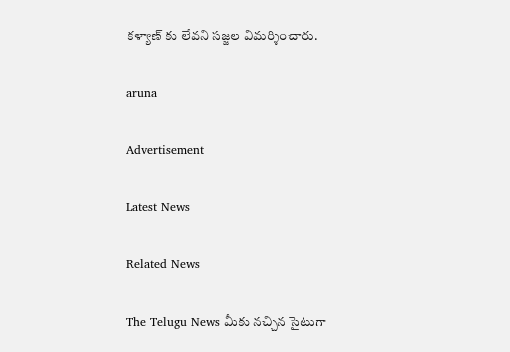కళ్యాణ్ కు లేవని సజ్జల విమర్శించారు.

aruna

Advertisement

Latest News

Related News

The Telugu News మీకు నచ్చిన సైటుగా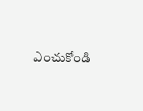ఎంచుకోండి